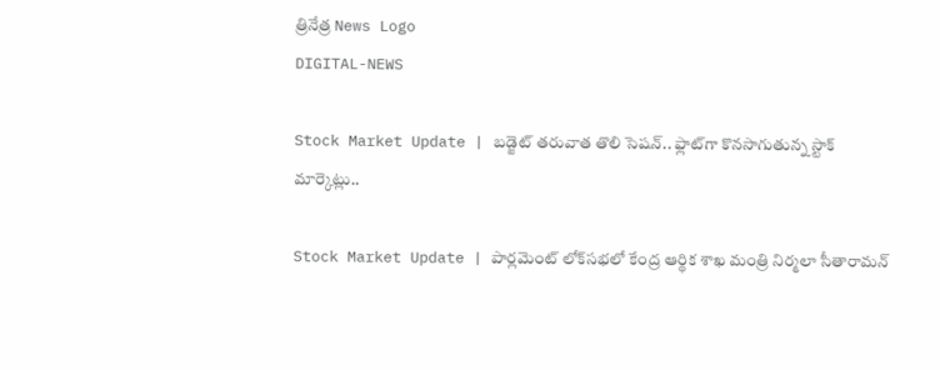త్రినేత్ర News Logo
DIGITAL-NEWS

Stock Market Update | బ‌డ్జెట్ త‌రువాత తొలి సెష‌న్‌.. ఫ్లాట్‌గా కొన‌సాగుతున్న స్టాక్ మార్కెట్లు..

Stock Market Update | పార్ల‌మెంట్ లోక్‌స‌భ‌లో కేంద్ర ఆర్థిక శాఖ మంత్రి నిర్మ‌లా సీతారామ‌న్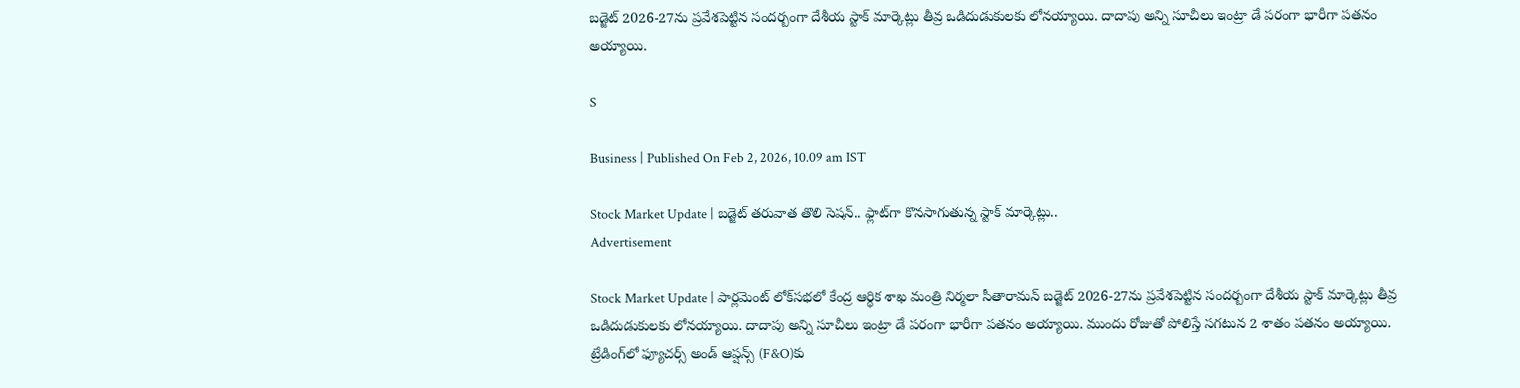బ‌డ్జెట్ 2026-27ను ప్ర‌వేశ‌పెట్టిన సంద‌ర్బంగా దేశీయ స్టాక్ మార్కెట్లు తీవ్ర ఒడిదుడుకుల‌కు లోన‌య్యాయి. దాదాపు అన్ని సూచీలు ఇంట్రా డే ప‌రంగా భారీగా ప‌త‌నం అయ్యాయి.

S

Business | Published On Feb 2, 2026, 10.09 am IST

Stock Market Update | బ‌డ్జెట్ త‌రువాత తొలి సెష‌న్‌.. ఫ్లాట్‌గా కొన‌సాగుతున్న స్టాక్ మార్కెట్లు..
Advertisement

Stock Market Update | పార్ల‌మెంట్ లోక్‌స‌భ‌లో కేంద్ర ఆర్థిక శాఖ మంత్రి నిర్మ‌లా సీతారామ‌న్ బ‌డ్జెట్ 2026-27ను ప్ర‌వేశ‌పెట్టిన సంద‌ర్బంగా దేశీయ స్టాక్ మార్కెట్లు తీవ్ర ఒడిదుడుకుల‌కు లోన‌య్యాయి. దాదాపు అన్ని సూచీలు ఇంట్రా డే ప‌రంగా భారీగా ప‌త‌నం అయ్యాయి. ముందు రోజుతో పోలిస్తే స‌గ‌టున 2 శాతం ప‌త‌నం అయ్యాయి. ట్రేడింగ్‌లో ఫ్యూచ‌ర్స్ అండ్ ఆప్ష‌న్స్ (F&O)కు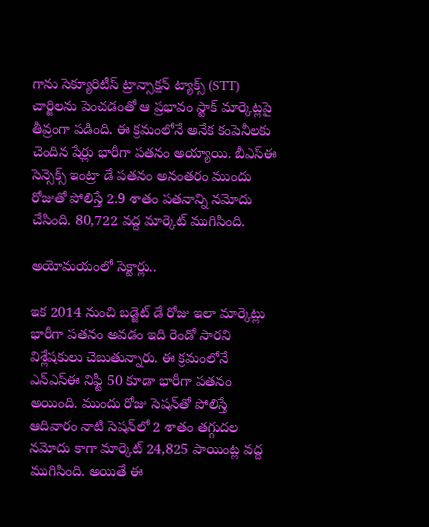గాను సెక్యూరిటీస్ ట్రాన్సాక్ష‌న్ ట్యాక్స్ (STT) చార్జిల‌ను పెంచ‌డంతో ఆ ప్ర‌భావం స్టాక్ మార్కెట్ల‌పై తీవ్రంగా ప‌డింది. ఈ క్ర‌మంలోనే అనేక కంపెనీల‌కు చెందిన షేర్లు భారీగా ప‌త‌నం అయ్యాయి. బీఎస్ఈ సెన్సెక్స్ ఇంట్రా డే ప‌త‌నం అనంత‌రం ముందు రోజుతో పోలిస్తే 2.9 శాతం ప‌త‌నాన్ని న‌మోదు చేసింది. 80,722 వ‌ద్ద మార్కెట్ ముగిసింది.

అయోమ‌యంలో సెక్టార్లు..

ఇక 2014 నుంచి బ‌డ్జెట్ డే రోజు ఇలా మార్కెట్లు భారీగా ప‌త‌నం అవ‌డం ఇది రెండో సార‌ని విశ్లేష‌కులు చెబుతున్నారు. ఈ క్ర‌మంలోనే ఎన్ఎస్ఈ నిఫ్టీ 50 కూడా భారీగా ప‌త‌నం అయింది. ముందు రోజు సెష‌న్‌తో పోలిస్తే ఆదివారం నాటి సెష‌న్‌లో 2 శాతం త‌గ్గుద‌ల న‌మోదు కాగా మార్కెట్ 24,825 పాయింట్ల వ‌ద్ద ముగిసింది. అయితే ఈ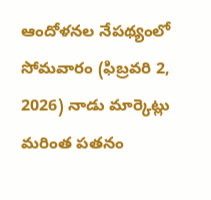ఆందోళ‌న‌ల నేప‌థ్యంలో సోమ‌వారం (ఫిబ్ర‌వ‌రి 2, 2026) నాడు మార్కెట్లు మ‌రింత ప‌త‌నం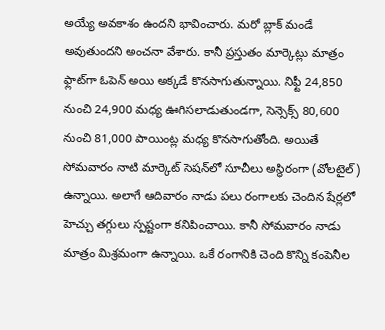అయ్యే అవ‌కాశం ఉంద‌ని భావించారు. మ‌రో బ్లాక్ మండే అవుతుంద‌ని అంచ‌నా వేశారు. కానీ ప్ర‌స్తుతం మార్కెట్లు మాత్రం ఫ్లాట్‌గా ఓపెన్ అయి అక్క‌డే కొన‌సాగుతున్నాయి. నిఫ్టీ 24,850 నుంచి 24,900 మ‌ధ్య ఊగిస‌లాడుతుండ‌గా, సెన్సెక్స్ 80,600 నుంచి 81,000 పాయింట్ల మ‌ధ్య కొన‌సాగుతోంది. అయితే సోమ‌వారం నాటి మార్కెట్ సెష‌న్‌లో సూచీలు అస్థిరంగా (వోల‌టైల్‌) ఉన్నాయి. అలాగే ఆదివారం నాడు ప‌లు రంగాల‌కు చెందిన షేర్లలో హెచ్చు త‌గ్గులు స్ప‌ష్టంగా కనిపించాయి. కానీ సోమ‌వారం నాడు మాత్రం మిశ్ర‌మంగా ఉన్నాయి. ఒకే రంగానికి చెంది కొన్ని కంపెనీల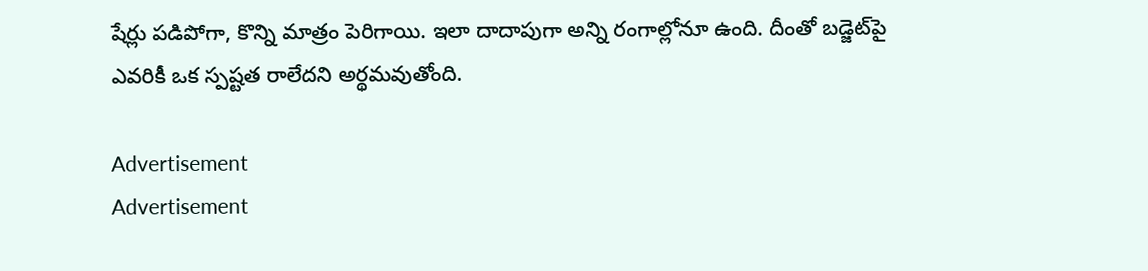షేర్లు ప‌డిపోగా, కొన్ని మాత్రం పెరిగాయి. ఇలా దాదాపుగా అన్ని రంగాల్లోనూ ఉంది. దీంతో బ‌డ్జెట్‌పై ఎవ‌రికీ ఒక స్ప‌ష్ట‌త రాలేద‌ని అర్థ‌మ‌వుతోంది.

Advertisement
Advertisement